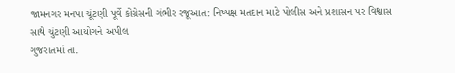જામનગર મનપા ચૂંટણી પૂર્વે કોંગ્રેસની ગંભીર રજૂઆત: નિષ્પક્ષ મતદાન માટે પોલીસ અને પ્રશાસન પર વિશ્વાસ સાથે ચુંટણી આયોગને અપીલ
ગુજરાતમાં તા.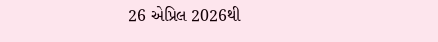26 એપ્રિલ 2026થી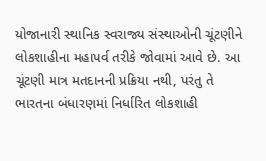યોજાનારી સ્થાનિક સ્વરાજ્ય સંસ્થાઓની ચૂંટણીને લોકશાહીના મહાપર્વ તરીકે જોવામાં આવે છે. આ ચૂંટણી માત્ર મતદાનની પ્રક્રિયા નથી, પરંતુ તે ભારતના બંધારણમાં નિર્ધારિત લોકશાહી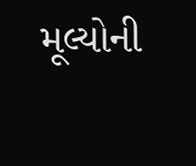મૂલ્યોની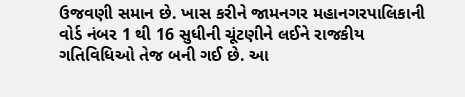ઉજવણી સમાન છે. ખાસ કરીને જામનગર મહાનગરપાલિકાની વોર્ડ નંબર 1 થી 16 સુધીની ચૂંટણીને લઈને રાજકીય ગતિવિધિઓ તેજ બની ગઈ છે. આ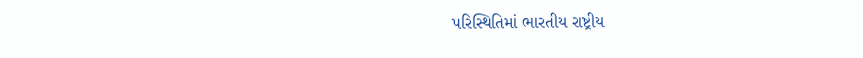પરિસ્થિતિમાં ભારતીય રાષ્ટ્રીય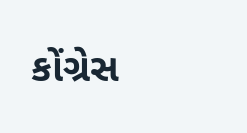કોંગ્રેસ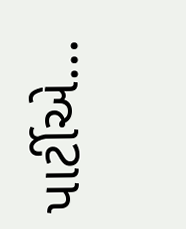પાર્ટીએ…